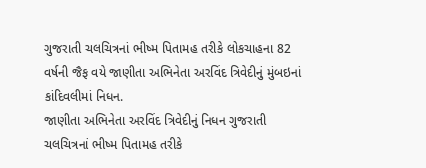ગુજરાતી ચલચિત્રનાં ભીષ્મ પિતામહ તરીકે લોકચાહના 82 વર્ષની જૈફ વયે જાણીતા અભિનેતા અરવિંદ ત્રિવેદીનું મુંબઇનાં કાંદિવલીમાં નિધન.
જાણીતા અભિનેતા અરવિંદ ત્રિવેદીનું નિધન ગુજરાતી ચલચિત્રનાં ભીષ્મ પિતામહ તરીકે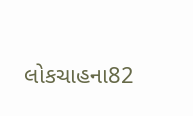લોકચાહના82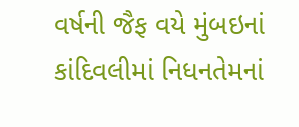વર્ષની જૈફ વયે મુંબઇનાં કાંદિવલીમાં નિધનતેમનાં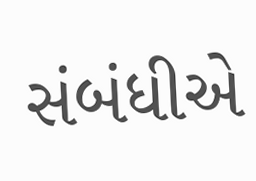સંબંધીએ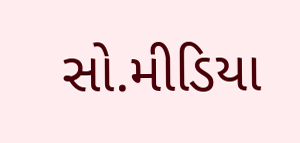સો.મીડિયા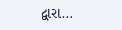દ્વારા…